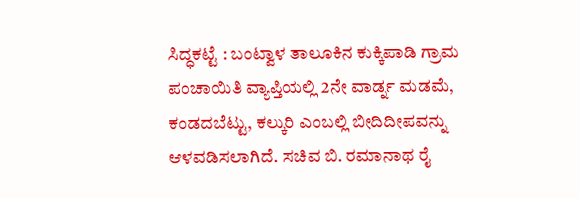ಸಿದ್ಧಕಟ್ಟೆ : ಬಂಟ್ವಾಳ ತಾಲೂಕಿನ ಕುಕ್ಕಿಪಾಡಿ ಗ್ರಾಮ ಪಂಚಾಯಿತಿ ವ್ಯಾಪ್ತಿಯಲ್ಲಿ 2ನೇ ವಾರ್ಡ್ನ ಮಡಮೆ, ಕಂಡದಬೆಟ್ಟು, ಕಲ್ಕುರಿ ಎಂಬಲ್ಲಿ ಬೀದಿದೀಪವನ್ನು ಆಳವಡಿಸಲಾಗಿದೆ. ಸಚಿವ ಬಿ. ರಮಾನಾಥ ರೈ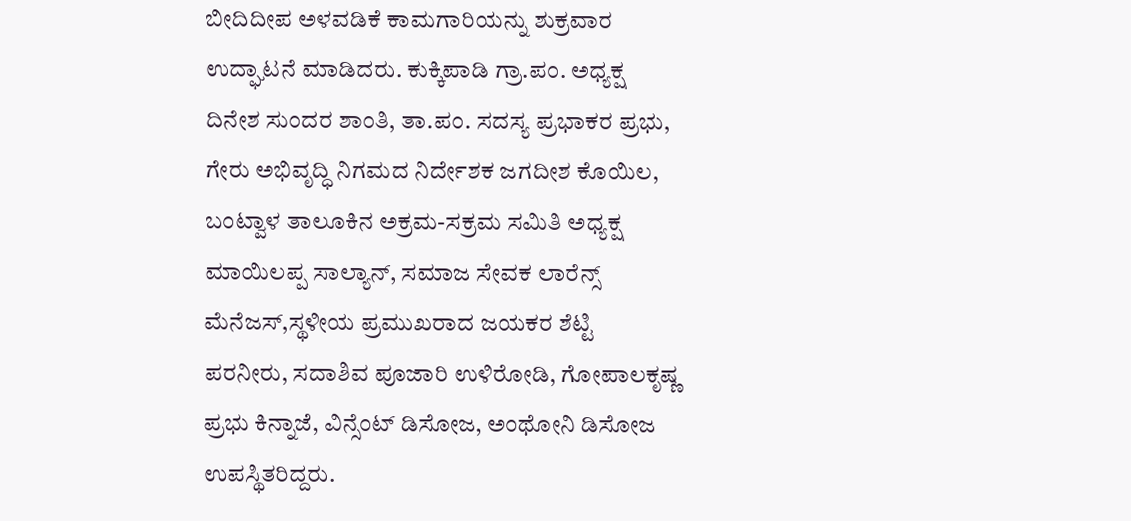ಬೀದಿದೀಪ ಅಳವಡಿಕೆ ಕಾಮಗಾರಿಯನ್ನು ಶುಕ್ರವಾರ ಉದ್ಘಾಟನೆ ಮಾಡಿದರು. ಕುಕ್ಕಿಪಾಡಿ ಗ್ರಾ.ಪಂ. ಅಧ್ಯಕ್ಷ ದಿನೇಶ ಸುಂದರ ಶಾಂತಿ, ತಾ.ಪಂ. ಸದಸ್ಯ ಪ್ರಭಾಕರ ಪ್ರಭು, ಗೇರು ಅಭಿವೃದ್ಧಿ ನಿಗಮದ ನಿರ್ದೇಶಕ ಜಗದೀಶ ಕೊಯಿಲ, ಬಂಟ್ವಾಳ ತಾಲೂಕಿನ ಅಕ್ರಮ-ಸಕ್ರಮ ಸಮಿತಿ ಅಧ್ಯಕ್ಷ ಮಾಯಿಲಪ್ಪ ಸಾಲ್ಯಾನ್, ಸಮಾಜ ಸೇವಕ ಲಾರೆನ್ಸ್ ಮೆನೆಜಸ್,ಸ್ಥಳೀಯ ಪ್ರಮುಖರಾದ ಜಯಕರ ಶೆಟ್ಟಿ ಪರನೀರು, ಸದಾಶಿವ ಪೂಜಾರಿ ಉಳಿರೋಡಿ, ಗೋಪಾಲಕೃಷ್ಣ ಪ್ರಭು ಕಿನ್ನಾಜೆ, ವಿನ್ಸೆಂಟ್ ಡಿಸೋಜ, ಅಂಥೋನಿ ಡಿಸೋಜ ಉಪಸ್ಥಿತರಿದ್ದರು.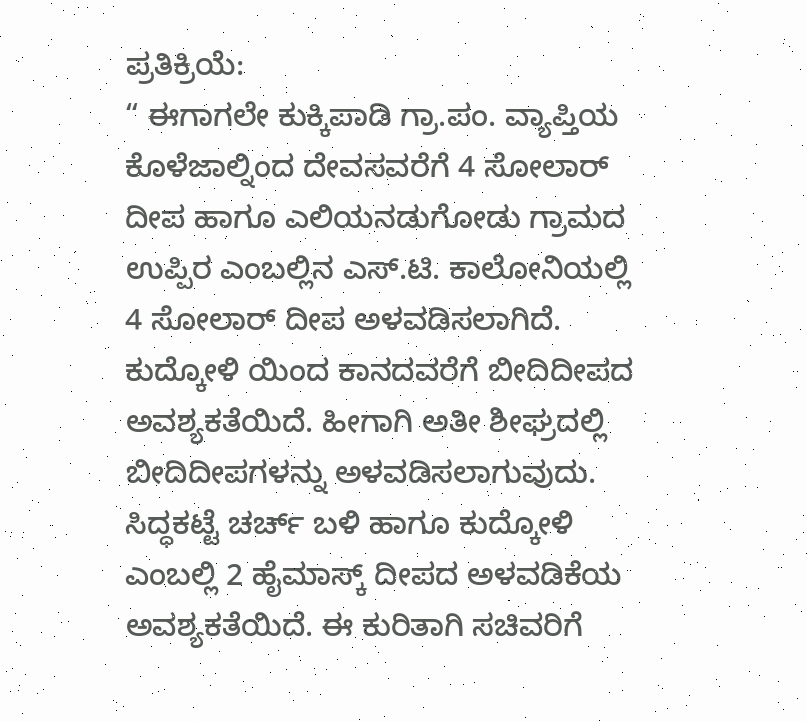ಪ್ರತಿಕ್ರಿಯೆ:
“ ಈಗಾಗಲೇ ಕುಕ್ಕಿಪಾಡಿ ಗ್ರಾ.ಪಂ. ವ್ಯಾಪ್ತಿಯ ಕೊಳೆಜಾಲ್ನಿಂದ ದೇವಸವರೆಗೆ 4 ಸೋಲಾರ್ ದೀಪ ಹಾಗೂ ಎಲಿಯನಡುಗೋಡು ಗ್ರಾಮದ ಉಪ್ಪಿರ ಎಂಬಲ್ಲಿನ ಎಸ್.ಟಿ. ಕಾಲೋನಿಯಲ್ಲಿ 4 ಸೋಲಾರ್ ದೀಪ ಅಳವಡಿಸಲಾಗಿದೆ. ಕುದ್ಕೋಳಿ ಯಿಂದ ಕಾನದವರೆಗೆ ಬೀದಿದೀಪದ ಅವಶ್ಯಕತೆಯಿದೆ. ಹೀಗಾಗಿ ಅತೀ ಶೀಘ್ರದಲ್ಲಿ ಬೀದಿದೀಪಗಳನ್ನು ಅಳವಡಿಸಲಾಗುವುದು. ಸಿದ್ಧಕಟ್ಟೆ ಚರ್ಚ್ ಬಳಿ ಹಾಗೂ ಕುದ್ಕೋಳಿ ಎಂಬಲ್ಲಿ 2 ಹೈಮಾಸ್ಕ್ ದೀಪದ ಅಳವಡಿಕೆಯ ಅವಶ್ಯಕತೆಯಿದೆ. ಈ ಕುರಿತಾಗಿ ಸಚಿವರಿಗೆ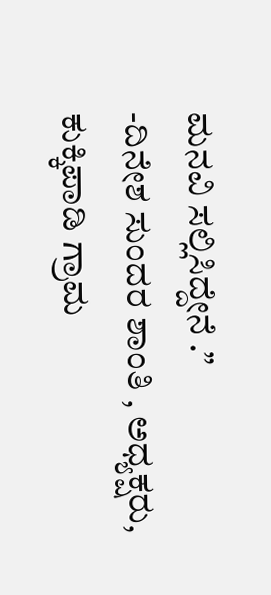ಮನವಿ ಸಲ್ಲಿಸಿದ್ದೇನೆ .”
-ದಿನೇಶ ಸುಂದರ ಶಾಂತಿ , ಅಧ್ಯಕ್ಷರು, ಕುಕ್ಕಿಪಾಡಿ ಗ್ರಾಮ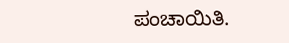ಪಂಚಾಯಿತಿ.